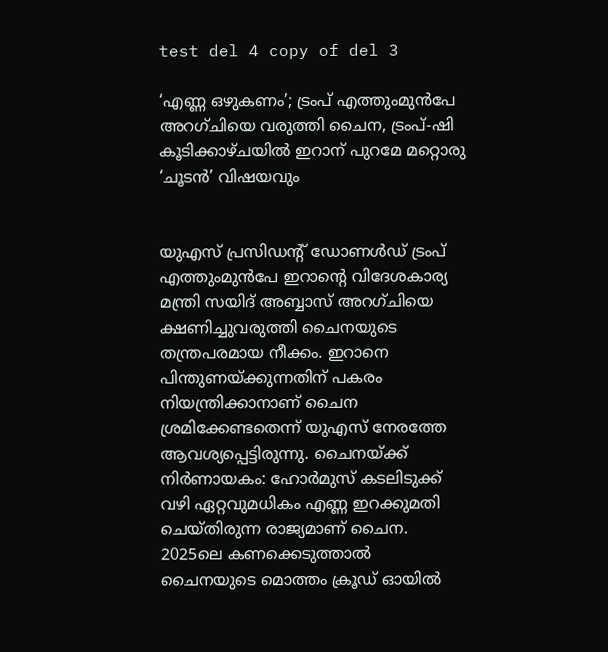test del 4 copy of del 3

‘എണ്ണ ഒഴുകണം’; ട്രംപ് എത്തുംമുൻപേ അറഗ്ചിയെ വരുത്തി ചൈന, ട്രംപ്-ഷി കൂടിക്കാഴ്ചയിൽ ഇറാന് പുറമേ മറ്റൊരു ‘ചൂടൻ’ വിഷയവും


യുഎസ് പ്രസിഡന്റ് ഡോണൾഡ് ട്രംപ് എത്തുംമുൻപേ ഇറാന്റെ വിദേശകാര്യ മന്ത്രി സയിദ് അബ്ബാസ് അറഗ്ചിയെ ക്ഷണിച്ചുവരുത്തി ചൈനയുടെ തന്ത്രപരമായ നീക്കം. ഇറാനെ പിന്തുണയ്ക്കുന്നതിന് പകരം നിയന്ത്രിക്കാനാണ് ചൈന ശ്രമിക്കേണ്ടതെന്ന് യുഎസ് നേരത്തേ ആവശ്യപ്പെട്ടിരുന്നു. ചൈനയ്ക്ക് നിർണായകം: ഹോർമുസ് കടലിടുക്ക് വഴി ഏറ്റവുമധികം എണ്ണ ഇറക്കുമതി ചെയ്തിരുന്ന രാജ്യമാണ് ചൈന. 2025ലെ കണക്കെടുത്താൽ ചൈനയുടെ മൊത്തം ക്രൂഡ് ഓയിൽ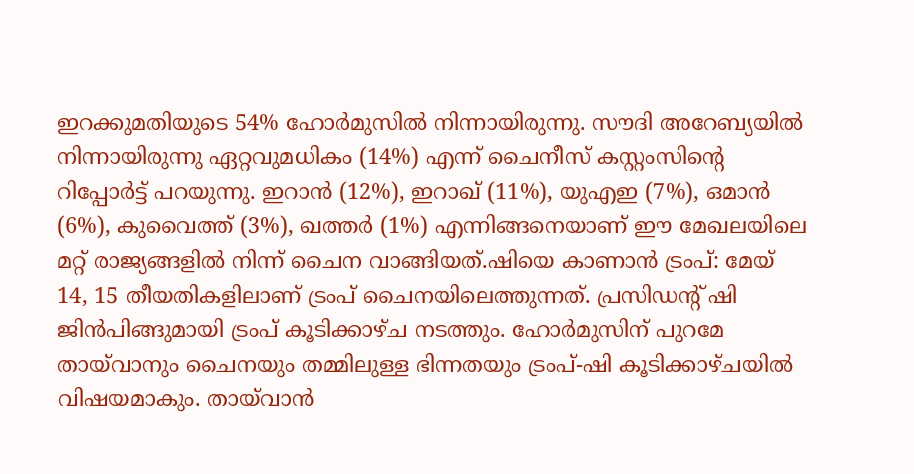ഇറക്കുമതിയുടെ 54% ഹോർമുസിൽ നിന്നായിരുന്നു. സൗദി അറേബ്യയിൽ നിന്നായിരുന്നു ഏറ്റവുമധികം (14%) എന്ന് ചൈനീസ് കസ്റ്റംസിന്റെ റിപ്പോർട്ട് പറയുന്നു. ഇറാൻ (12%), ഇറാഖ് (11%), യുഎഇ (7%), ഒമാൻ (6%), കുവൈത്ത് (3%), ഖത്തർ (1%) എന്നിങ്ങനെയാണ് ഈ മേഖലയിലെ മറ്റ് രാജ്യങ്ങളിൽ നിന്ന് ചൈന വാങ്ങിയത്.ഷിയെ കാണാൻ ട്രംപ്: മേയ് 14, 15 തീയതികളിലാണ് ട്രംപ് ചൈനയിലെത്തുന്നത്. പ്രസിഡന്റ് ഷി ജിൻപിങ്ങുമായി ട്രംപ് കൂടിക്കാഴ്ച നടത്തും. ഹോർമുസിന് പുറമേ തായ്‍വാനും ചൈനയും തമ്മിലുള്ള ഭിന്നതയും ട്രംപ്-ഷി കൂടിക്കാഴ്ചയിൽ വിഷയമാകും. തായ്‍വാൻ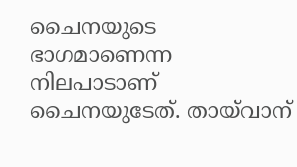ചൈനയുടെ ഭാഗമാണെന്ന നിലപാടാണ് ചൈനയുടേത്. തായ്‍വാന്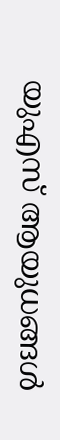യുഎസ് ആയുധങ്ങൾ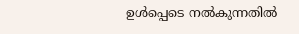ഉൾപ്പെടെ നൽകുന്നതിൽ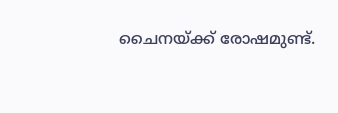ചൈനയ്ക്ക് രോഷമുണ്ട്.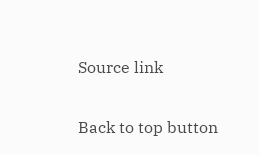Source link

Back to top button